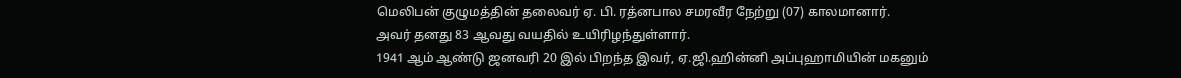மெலிபன் குழுமத்தின் தலைவர் ஏ. பி. ரத்னபால சமரவீர நேற்று (07) காலமானார்.
அவர் தனது 83 ஆவது வயதில் உயிரிழந்துள்ளார்.
1941 ஆம் ஆண்டு ஜனவரி 20 இல் பிறந்த இவர், ஏ.ஜி.ஹின்னி அப்புஹாமியின் மகனும்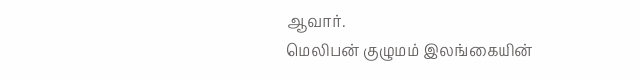ஆவார்.
மெலிபன் குழுமம் இலங்கையின்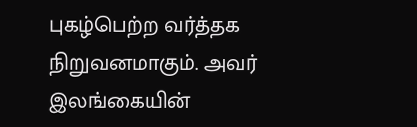புகழ்பெற்ற வர்த்தக நிறுவனமாகும். அவர் இலங்கையின்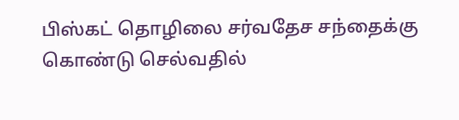பிஸ்கட் தொழிலை சர்வதேச சந்தைக்கு கொண்டு செல்வதில்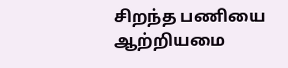சிறந்த பணியை ஆற்றியமை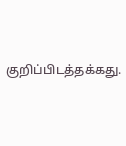குறிப்பிடத்தக்கது.